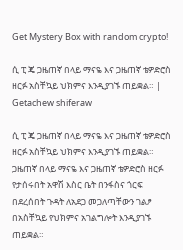Get Mystery Box with random crypto!

ሲ ፒ ጄ ጋዜጠኛ በላይ ማናዬ እና ጋዜጠኛ ቴዎድሮስ ዘርፉ አስቸኳይ ህክምና እንዲያገኙ ጠይቋል። | Getachew shiferaw

ሲ ፒ ጄ ጋዜጠኛ በላይ ማናዬ እና ጋዜጠኛ ቴዎድሮስ ዘርፉ አስቸኳይ ህክምና እንዲያገኙ ጠይቋል። ጋዜጠኛ በላይ ማናዬ እና ጋዜጠኛ ቴዎድሮስ ዘርፉ የታሰሩበት አዋሽ እስር ቤት በንፋስና ጎርፍ በደረሰበት ጉዳት ለአደጋ መጋለጣቸውን ገልፆ በአስቸኳይ የህክምና አገልግሎት እንዲያገኙ ጠይቋል።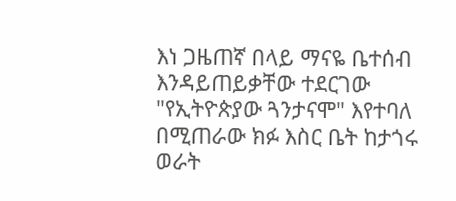እነ ጋዜጠኛ በላይ ማናዬ ቤተሰብ እንዳይጠይቃቸው ተደርገው "የኢትዮጵያው ጓንታናሞ" እየተባለ በሚጠራው ክፉ እስር ቤት ከታጎሩ ወራት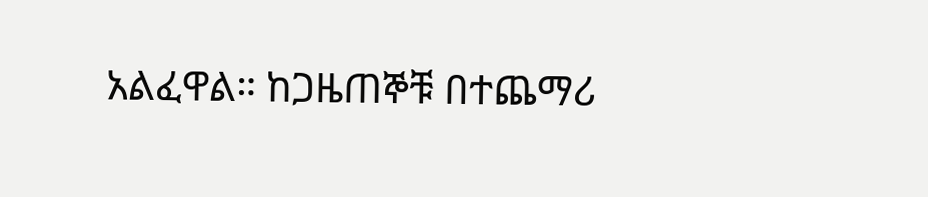አልፈዋል። ከጋዜጠኞቹ በተጨማሪ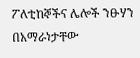ፖለቲከኞችና ሌሎች ንፁሃን በአማራነታቸው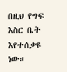በዚህ የግፍ እስር ቤት እየተሰቃዩ ነው።